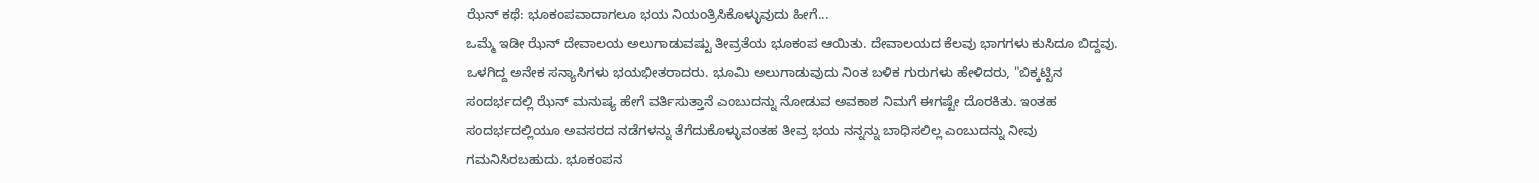ಝೆನ್ ಕಥೆ: ಭೂಕಂಪವಾದಾಗಲೂ ಭಯ ನಿಯಂತ್ರಿಸಿಕೊಳ್ಳುವುದು ಹೀಗೆ...
ಒಮ್ಮೆ ಇಡೀ ಝೆನ್ ದೇವಾಲಯ ಅಲುಗಾಡುವಷ್ಟು ತೀವ್ರತೆಯ ಭೂಕಂಪ ಆಯಿತು. ದೇವಾಲಯದ ಕೆಲವು ಭಾಗಗಳು ಕುಸಿದೂ ಬಿದ್ದವು. ಒಳಗಿದ್ದ ಅನೇಕ ಸನ್ಯಾಸಿಗಳು ಭಯಭೀತರಾದರು. ಭೂಮಿ ಅಲುಗಾಡುವುದು ನಿಂತ ಬಳಿಕ ಗುರುಗಳು ಹೇಳಿದರು, "ಬಿಕ್ಕಟ್ಟಿನ ಸಂದರ್ಭದಲ್ಲಿ ಝೆನ್ ಮನುಷ್ಯ ಹೇಗೆ ವರ್ತಿಸುತ್ತಾನೆ ಎಂಬುದನ್ನು ನೋಡುವ ಅವಕಾಶ ನಿಮಗೆ ಈಗಷ್ಟೇ ದೊರಕಿತು. ಇಂತಹ ಸಂದರ್ಭದಲ್ಲಿಯೂ ಅವಸರದ ನಡೆಗಳನ್ನು ತೆಗೆದುಕೊಳ್ಳುವಂತಹ ತೀವ್ರ ಭಯ ನನ್ನನ್ನು ಬಾಧಿಸಲಿಲ್ಲ ಎಂಬುದನ್ನು ನೀವು ಗಮನಿಸಿರಬಹುದು. ಭೂಕಂಪನ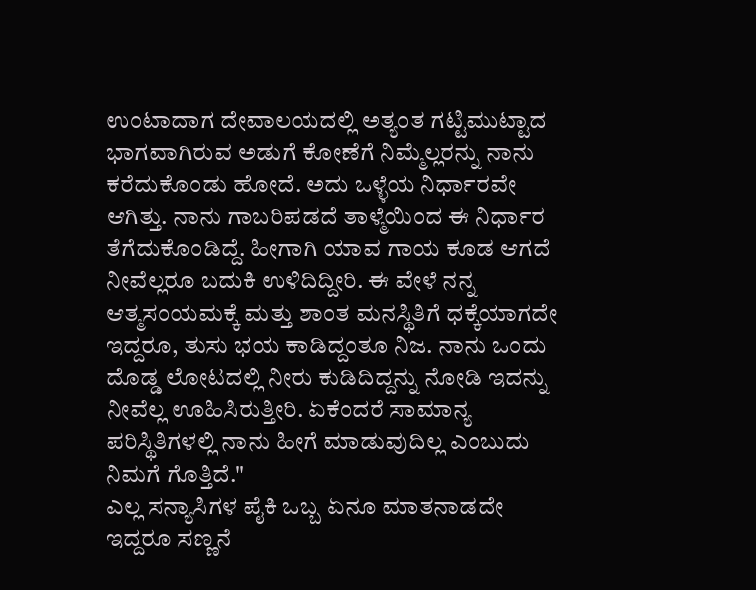ಉಂಟಾದಾಗ ದೇವಾಲಯದಲ್ಲಿ ಅತ್ಯಂತ ಗಟ್ಟಿಮುಟ್ಟಾದ ಭಾಗವಾಗಿರುವ ಅಡುಗೆ ಕೋಣೆಗೆ ನಿಮ್ಮೆಲ್ಲರನ್ನು ನಾನು ಕರೆದುಕೊಂಡು ಹೋದೆ. ಅದು ಒಳ್ಳೆಯ ನಿರ್ಧಾರವೇ ಆಗಿತ್ತು. ನಾನು ಗಾಬರಿಪಡದೆ ತಾಳ್ಮೆಯಿಂದ ಈ ನಿರ್ಧಾರ ತೆಗೆದುಕೊಂಡಿದ್ದೆ. ಹೀಗಾಗಿ ಯಾವ ಗಾಯ ಕೂಡ ಆಗದೆ ನೀವೆಲ್ಲರೂ ಬದುಕಿ ಉಳಿದಿದ್ದೀರಿ. ಈ ವೇಳೆ ನನ್ನ ಆತ್ಮಸಂಯಮಕ್ಕೆ ಮತ್ತು ಶಾಂತ ಮನಸ್ಥಿತಿಗೆ ಧಕ್ಕೆಯಾಗದೇ ಇದ್ದರೂ, ತುಸು ಭಯ ಕಾಡಿದ್ದಂತೂ ನಿಜ. ನಾನು ಒಂದು ದೊಡ್ಡ ಲೋಟದಲ್ಲಿ ನೀರು ಕುಡಿದಿದ್ದನ್ನು ನೋಡಿ ಇದನ್ನು ನೀವೆಲ್ಲ ಊಹಿಸಿರುತ್ತೀರಿ. ಏಕೆಂದರೆ ಸಾಮಾನ್ಯ ಪರಿಸ್ಥಿತಿಗಳಲ್ಲಿ ನಾನು ಹೀಗೆ ಮಾಡುವುದಿಲ್ಲ ಎಂಬುದು ನಿಮಗೆ ಗೊತ್ತಿದೆ."
ಎಲ್ಲ ಸನ್ಯಾಸಿಗಳ ಪೈಕಿ ಒಬ್ಬ ಏನೂ ಮಾತನಾಡದೇ ಇದ್ದರೂ ಸಣ್ಣನೆ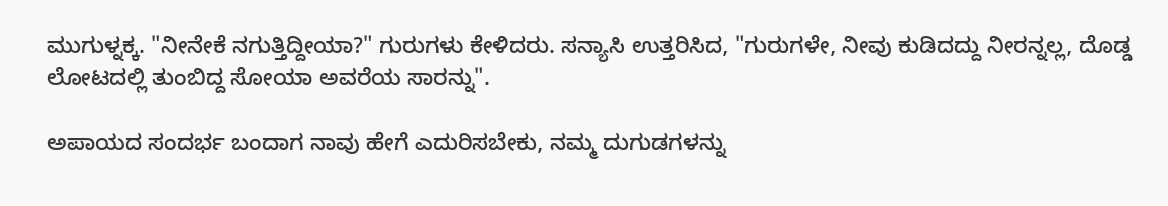ಮುಗುಳ್ನಕ್ಕ. "ನೀನೇಕೆ ನಗುತ್ತಿದ್ದೀಯಾ?" ಗುರುಗಳು ಕೇಳಿದರು. ಸನ್ಯಾಸಿ ಉತ್ತರಿಸಿದ, "ಗುರುಗಳೇ, ನೀವು ಕುಡಿದದ್ದು ನೀರನ್ನಲ್ಲ, ದೊಡ್ಡ ಲೋಟದಲ್ಲಿ ತುಂಬಿದ್ದ ಸೋಯಾ ಅವರೆಯ ಸಾರನ್ನು".

ಅಪಾಯದ ಸಂದರ್ಭ ಬಂದಾಗ ನಾವು ಹೇಗೆ ಎದುರಿಸಬೇಕು, ನಮ್ಮ ದುಗುಡಗಳನ್ನು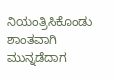ನಿಯಂತ್ರಿಸಿಕೊಂಡು ಶಾಂತವಾಗಿ ಮುನ್ನಡೆದಾಗ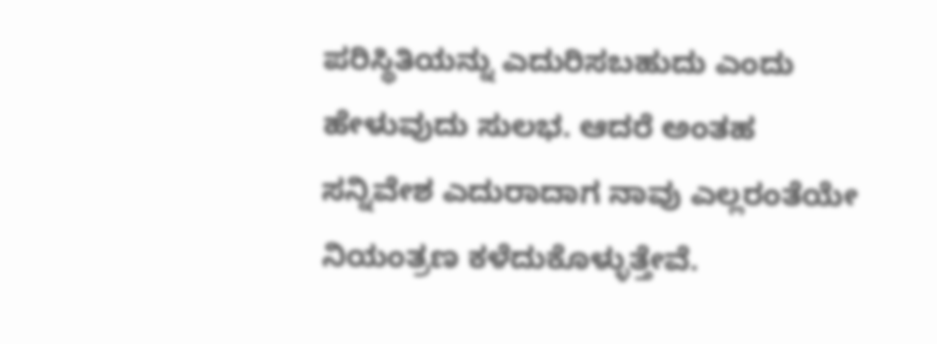ಪರಿಸ್ಥಿತಿಯನ್ನು ಎದುರಿಸಬಹುದು ಎಂದು ಹೇಳುವುದು ಸುಲಭ. ಆದರೆ ಅಂತಹ ಸನ್ನಿವೇಶ ಎದುರಾದಾಗ ನಾವು ಎಲ್ಲರಂತೆಯೇ ನಿಯಂತ್ರಣ ಕಳೆದುಕೊಳ್ಳುತ್ತೇವೆ.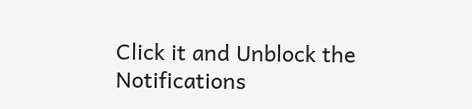Click it and Unblock the Notifications